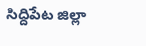సిద్దిపేట జిల్లా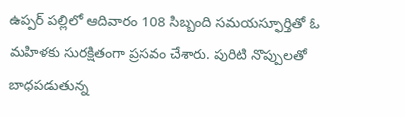ఉప్పర్ పల్లిలో ఆదివారం 108 సిబ్బంది సమయస్ఫూర్తితో ఓ మహిళకు సురక్షితంగా ప్రసవం చేశారు. పురిటి నొప్పులతో బాధపడుతున్న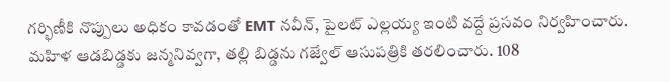గర్భిణీకి నొప్పులు అధికం కావడంతో EMT నవీన్, పైలట్ ఎల్లయ్య ఇంటి వద్దే ప్రసవం నిర్వహించారు. మహిళ ఆడబిడ్డకు జన్మనివ్వగా, తల్లి బిడ్డను గజ్వేల్ ఆసుపత్రికి తరలించారు. 108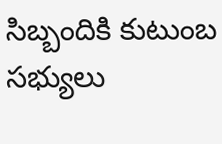సిబ్బందికి కుటుంబ సభ్యులు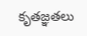కృతజ్ఞతలు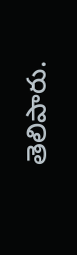తెలిపారు.